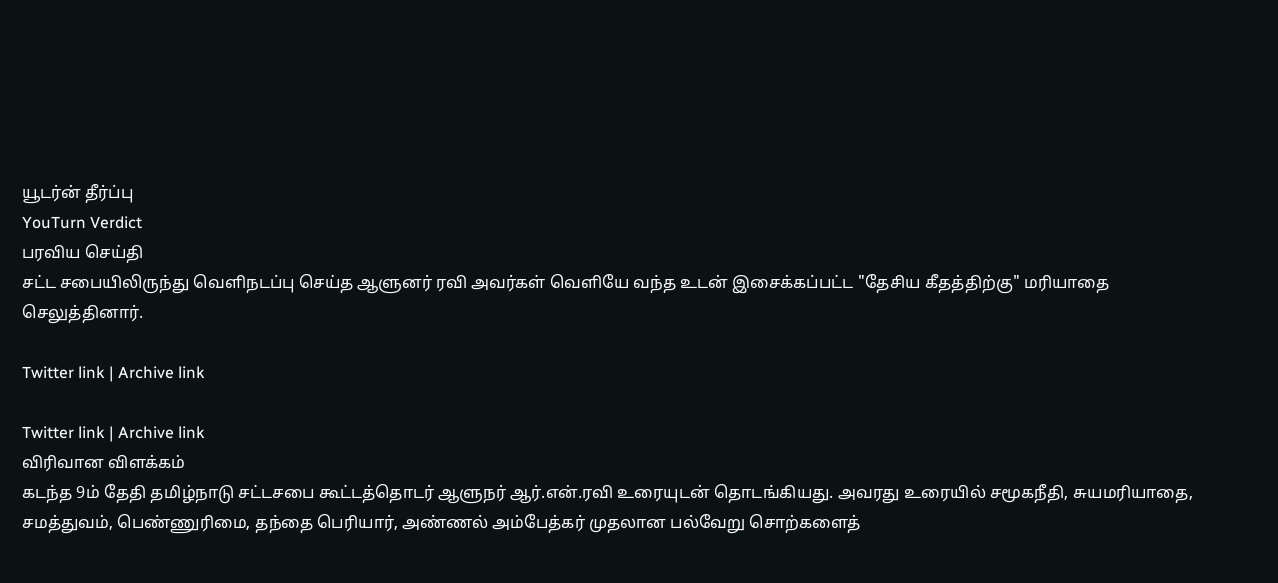யூடர்ன் தீர்ப்பு
YouTurn Verdict
பரவிய செய்தி
சட்ட சபையிலிருந்து வெளிநடப்பு செய்த ஆளுனர் ரவி அவர்கள் வெளியே வந்த உடன் இசைக்கப்பட்ட "தேசிய கீதத்திற்கு" மரியாதை செலுத்தினார்.

Twitter link | Archive link

Twitter link | Archive link
விரிவான விளக்கம்
கடந்த 9ம் தேதி தமிழ்நாடு சட்டசபை கூட்டத்தொடர் ஆளுநர் ஆர்.என்.ரவி உரையுடன் தொடங்கியது. அவரது உரையில் சமூகநீதி, சுயமரியாதை, சமத்துவம், பெண்ணுரிமை, தந்தை பெரியார், அண்ணல் அம்பேத்கர் முதலான பல்வேறு சொற்களைத்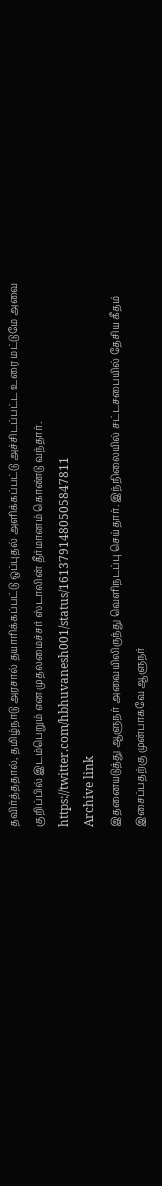தவிர்த்ததால், தமிழ்நாடு அரசால் தயாரிக்கப்பட்டு ஒப்புதல் அளிக்கப்பட்டு அச்சிடப்பட்ட உரை மட்டுமே அவை குறிப்பில் இடம்பெறும் என முதலமைச்சர் ஸ்டாலின் தீர்மானம் கொண்டு வந்தார்.
https://twitter.com/hbhuvanesh001/status/1613791480505847811
Archive link
இதனையடுத்து ஆளுநர் அவையிலிருந்து வெளிநடப்பு செய்தார். இந்நிலையில் சட்டசபையில் தேசிய கீதம் இசைப்பதற்கு முன்பாகவே ஆளுநர்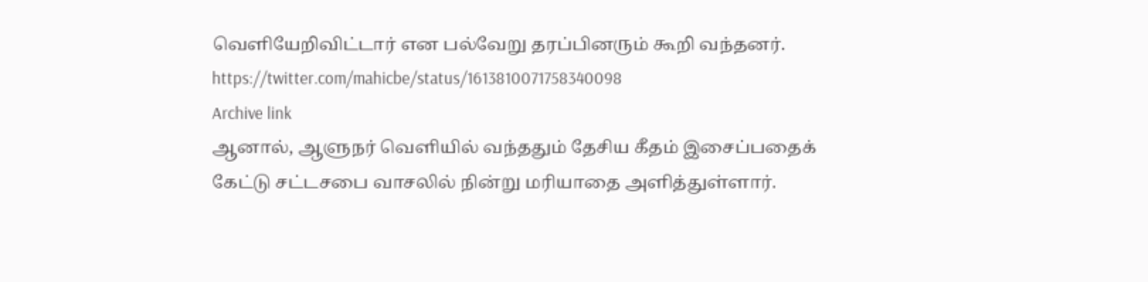வெளியேறிவிட்டார் என பல்வேறு தரப்பினரும் கூறி வந்தனர்.
https://twitter.com/mahicbe/status/1613810071758340098
Archive link
ஆனால், ஆளுநர் வெளியில் வந்ததும் தேசிய கீதம் இசைப்பதைக் கேட்டு சட்டசபை வாசலில் நின்று மரியாதை அளித்துள்ளார்.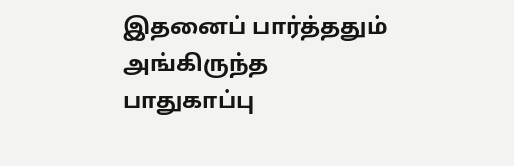இதனைப் பார்த்ததும் அங்கிருந்த பாதுகாப்பு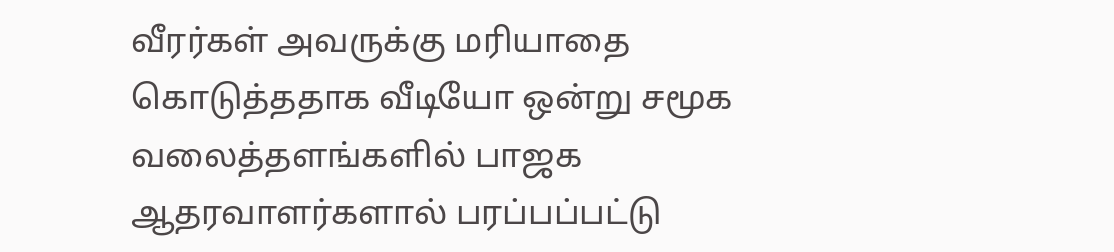வீரர்கள் அவருக்கு மரியாதை கொடுத்ததாக வீடியோ ஒன்று சமூக வலைத்தளங்களில் பாஜக ஆதரவாளர்களால் பரப்பப்பட்டு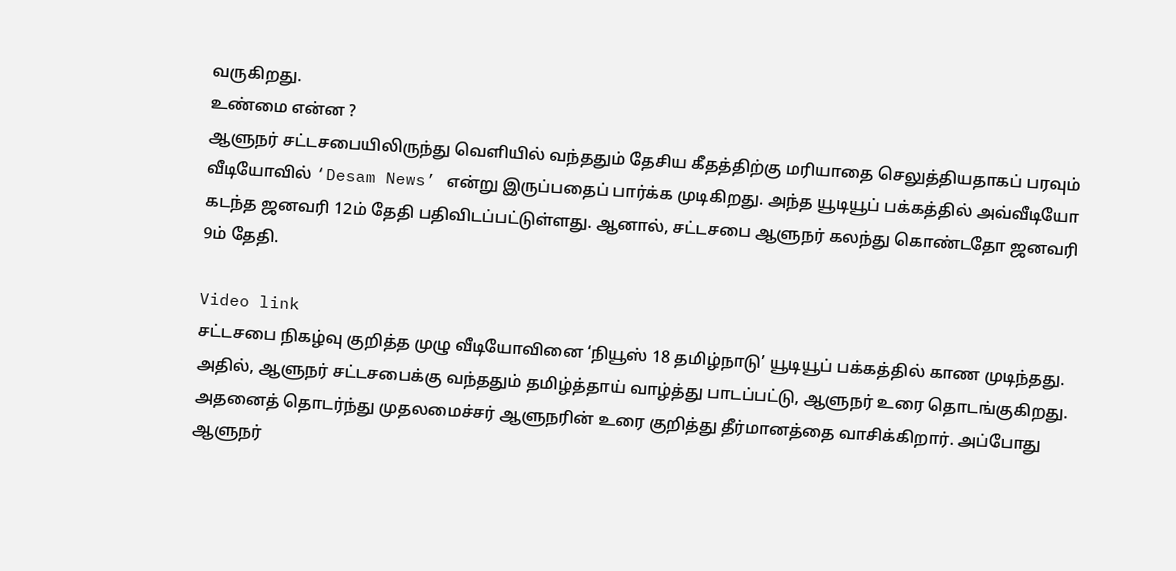வருகிறது.
உண்மை என்ன ?
ஆளுநர் சட்டசபையிலிருந்து வெளியில் வந்ததும் தேசிய கீதத்திற்கு மரியாதை செலுத்தியதாகப் பரவும் வீடியோவில் ‘Desam News’ என்று இருப்பதைப் பார்க்க முடிகிறது. அந்த யூடியூப் பக்கத்தில் அவ்வீடியோ கடந்த ஜனவரி 12ம் தேதி பதிவிடப்பட்டுள்ளது. ஆனால், சட்டசபை ஆளுநர் கலந்து கொண்டதோ ஜனவரி 9ம் தேதி.

Video link
சட்டசபை நிகழ்வு குறித்த முழு வீடியோவினை ‘நியூஸ் 18 தமிழ்நாடு’ யூடியூப் பக்கத்தில் காண முடிந்தது. அதில், ஆளுநர் சட்டசபைக்கு வந்ததும் தமிழ்த்தாய் வாழ்த்து பாடப்பட்டு, ஆளுநர் உரை தொடங்குகிறது. அதனைத் தொடர்ந்து முதலமைச்சர் ஆளுநரின் உரை குறித்து தீர்மானத்தை வாசிக்கிறார். அப்போது ஆளுநர்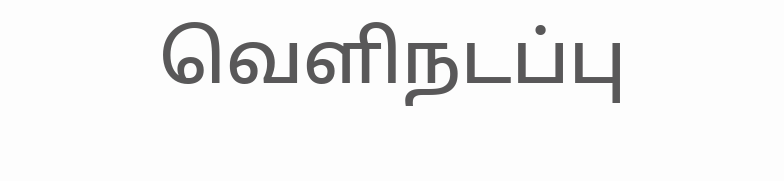வெளிநடப்பு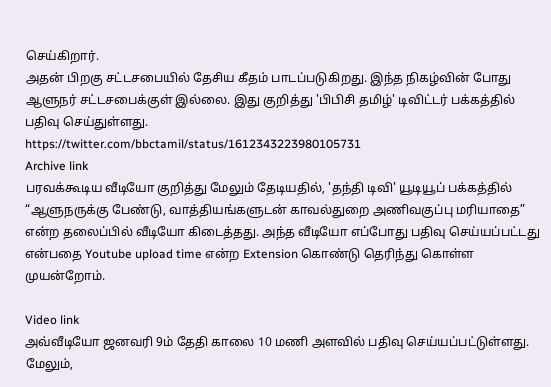செய்கிறார்.
அதன் பிறகு சட்டசபையில் தேசிய கீதம் பாடப்படுகிறது. இந்த நிகழ்வின் போது ஆளுநர் சட்டசபைக்குள் இல்லை. இது குறித்து 'பிபிசி தமிழ்' டிவிட்டர் பக்கத்தில் பதிவு செய்துள்ளது.
https://twitter.com/bbctamil/status/1612343223980105731
Archive link
பரவக்கூடிய வீடியோ குறித்து மேலும் தேடியதில், 'தந்தி டிவி' யூடியூப் பக்கத்தில் “ஆளுநருக்கு பேண்டு, வாத்தியங்களுடன் காவல்துறை அணிவகுப்பு மரியாதை” என்ற தலைப்பில் வீடியோ கிடைத்தது. அந்த வீடியோ எப்போது பதிவு செய்யப்பட்டது என்பதை Youtube upload time என்ற Extension கொண்டு தெரிந்து கொள்ள முயன்றோம்.

Video link
அவ்வீடியோ ஜனவரி 9ம் தேதி காலை 10 மணி அளவில் பதிவு செய்யப்பட்டுள்ளது. மேலும்,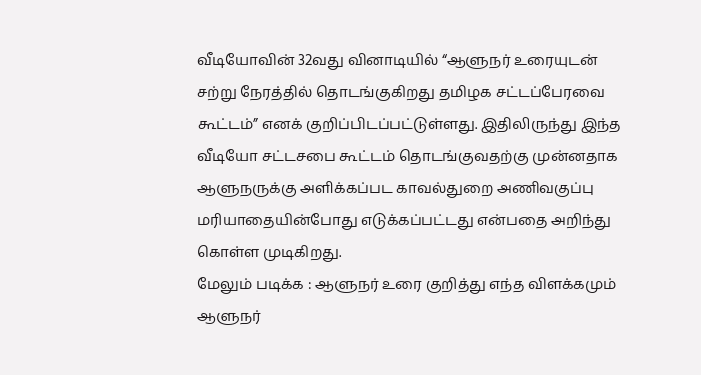வீடியோவின் 32வது வினாடியில் “ஆளுநர் உரையுடன் சற்று நேரத்தில் தொடங்குகிறது தமிழக சட்டப்பேரவை கூட்டம்” எனக் குறிப்பிடப்பட்டுள்ளது. இதிலிருந்து இந்த வீடியோ சட்டசபை கூட்டம் தொடங்குவதற்கு முன்னதாக ஆளுநருக்கு அளிக்கப்பட காவல்துறை அணிவகுப்பு மரியாதையின்போது எடுக்கப்பட்டது என்பதை அறிந்து கொள்ள முடிகிறது.
மேலும் படிக்க : ஆளுநர் உரை குறித்து எந்த விளக்கமும் ஆளுநர்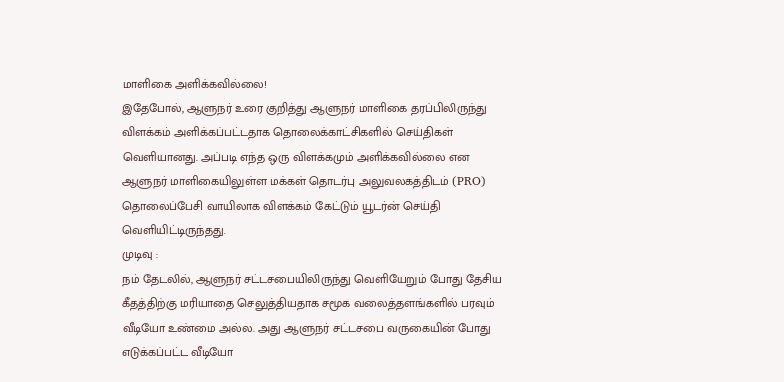மாளிகை அளிக்கவில்லை!
இதேபோல், ஆளுநர் உரை குறித்து ஆளுநர் மாளிகை தரப்பிலிருந்து விளக்கம் அளிக்கப்பட்டதாக தொலைக்காட்சிகளில் செய்திகள் வெளியானது. அப்படி எந்த ஒரு விளக்கமும் அளிக்கவில்லை என ஆளுநர் மாளிகையிலுள்ள மக்கள் தொடர்பு அலுவலகத்திடம் (PRO) தொலைப்பேசி வாயிலாக விளக்கம் கேட்டும் யூடர்ன் செய்தி வெளியிட்டிருந்தது.
முடிவு :
நம் தேடலில், ஆளுநர் சட்டசபையிலிருந்து வெளியேறும் போது தேசிய கீதத்திற்கு மரியாதை செலுத்தியதாக சமூக வலைத்தளங்களில் பரவும் வீடியோ உண்மை அல்ல. அது ஆளுநர் சட்டசபை வருகையின் போது எடுக்கப்பட்ட வீடியோ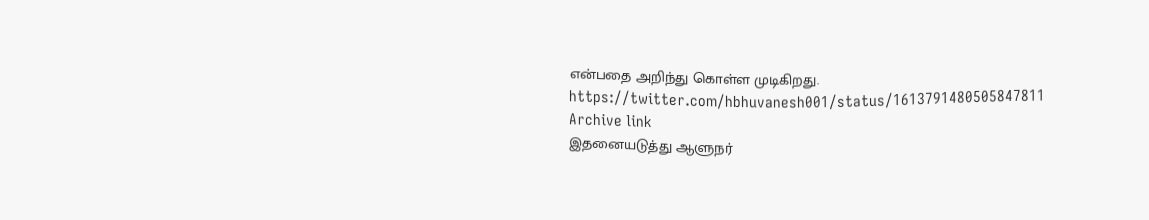என்பதை அறிந்து கொள்ள முடிகிறது.
https://twitter.com/hbhuvanesh001/status/1613791480505847811
Archive link
இதனையடுத்து ஆளுநர்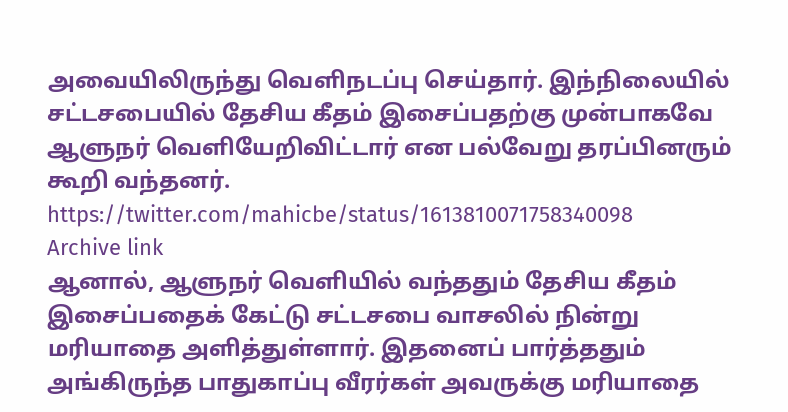அவையிலிருந்து வெளிநடப்பு செய்தார். இந்நிலையில் சட்டசபையில் தேசிய கீதம் இசைப்பதற்கு முன்பாகவே ஆளுநர் வெளியேறிவிட்டார் என பல்வேறு தரப்பினரும் கூறி வந்தனர்.
https://twitter.com/mahicbe/status/1613810071758340098
Archive link
ஆனால், ஆளுநர் வெளியில் வந்ததும் தேசிய கீதம் இசைப்பதைக் கேட்டு சட்டசபை வாசலில் நின்று மரியாதை அளித்துள்ளார். இதனைப் பார்த்ததும் அங்கிருந்த பாதுகாப்பு வீரர்கள் அவருக்கு மரியாதை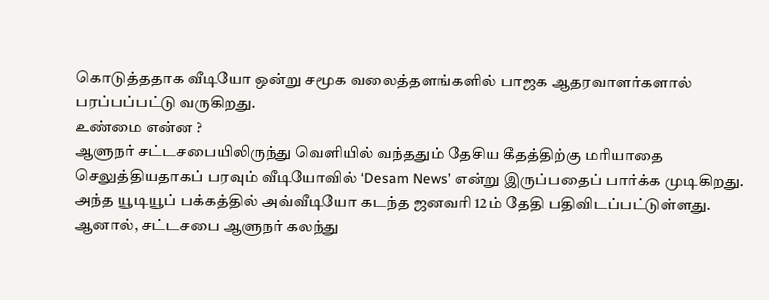கொடுத்ததாக வீடியோ ஒன்று சமூக வலைத்தளங்களில் பாஜக ஆதரவாளர்களால் பரப்பப்பட்டு வருகிறது.
உண்மை என்ன ?
ஆளுநர் சட்டசபையிலிருந்து வெளியில் வந்ததும் தேசிய கீதத்திற்கு மரியாதை செலுத்தியதாகப் பரவும் வீடியோவில் ‘Desam News’ என்று இருப்பதைப் பார்க்க முடிகிறது. அந்த யூடியூப் பக்கத்தில் அவ்வீடியோ கடந்த ஜனவரி 12ம் தேதி பதிவிடப்பட்டுள்ளது. ஆனால், சட்டசபை ஆளுநர் கலந்து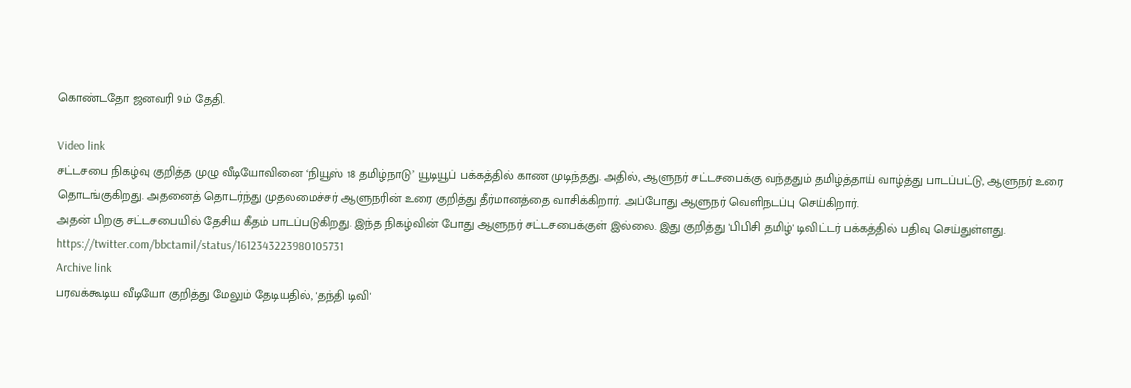கொண்டதோ ஜனவரி 9ம் தேதி.

Video link
சட்டசபை நிகழ்வு குறித்த முழு வீடியோவினை ‘நியூஸ் 18 தமிழ்நாடு’ யூடியூப் பக்கத்தில் காண முடிந்தது. அதில், ஆளுநர் சட்டசபைக்கு வந்ததும் தமிழ்த்தாய் வாழ்த்து பாடப்பட்டு, ஆளுநர் உரை தொடங்குகிறது. அதனைத் தொடர்ந்து முதலமைச்சர் ஆளுநரின் உரை குறித்து தீர்மானத்தை வாசிக்கிறார். அப்போது ஆளுநர் வெளிநடப்பு செய்கிறார்.
அதன் பிறகு சட்டசபையில் தேசிய கீதம் பாடப்படுகிறது. இந்த நிகழ்வின் போது ஆளுநர் சட்டசபைக்குள் இல்லை. இது குறித்து 'பிபிசி தமிழ்' டிவிட்டர் பக்கத்தில் பதிவு செய்துள்ளது.
https://twitter.com/bbctamil/status/1612343223980105731
Archive link
பரவக்கூடிய வீடியோ குறித்து மேலும் தேடியதில், 'தந்தி டிவி'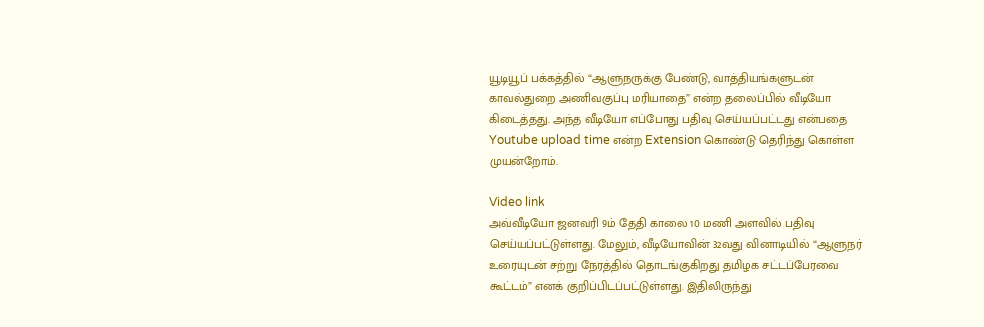யூடியூப் பக்கத்தில் “ஆளுநருக்கு பேண்டு, வாத்தியங்களுடன் காவல்துறை அணிவகுப்பு மரியாதை” என்ற தலைப்பில் வீடியோ கிடைத்தது. அந்த வீடியோ எப்போது பதிவு செய்யப்பட்டது என்பதை Youtube upload time என்ற Extension கொண்டு தெரிந்து கொள்ள முயன்றோம்.

Video link
அவ்வீடியோ ஜனவரி 9ம் தேதி காலை 10 மணி அளவில் பதிவு செய்யப்பட்டுள்ளது. மேலும், வீடியோவின் 32வது வினாடியில் “ஆளுநர் உரையுடன் சற்று நேரத்தில் தொடங்குகிறது தமிழக சட்டப்பேரவை கூட்டம்” எனக் குறிப்பிடப்பட்டுள்ளது. இதிலிருந்து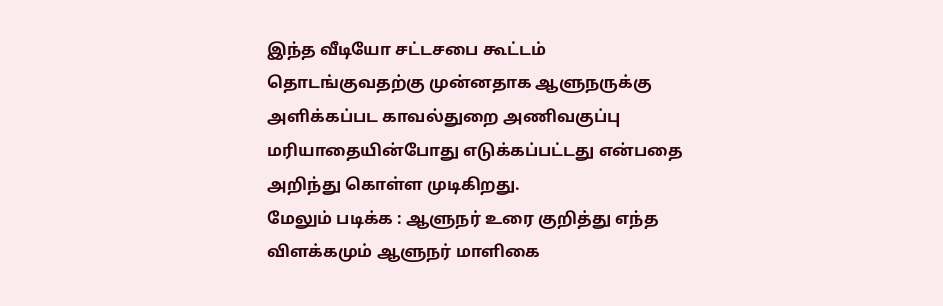இந்த வீடியோ சட்டசபை கூட்டம் தொடங்குவதற்கு முன்னதாக ஆளுநருக்கு அளிக்கப்பட காவல்துறை அணிவகுப்பு மரியாதையின்போது எடுக்கப்பட்டது என்பதை அறிந்து கொள்ள முடிகிறது.
மேலும் படிக்க : ஆளுநர் உரை குறித்து எந்த விளக்கமும் ஆளுநர் மாளிகை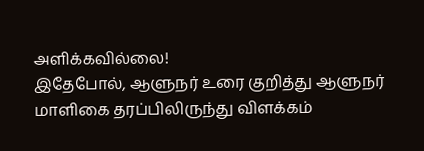அளிக்கவில்லை!
இதேபோல், ஆளுநர் உரை குறித்து ஆளுநர் மாளிகை தரப்பிலிருந்து விளக்கம்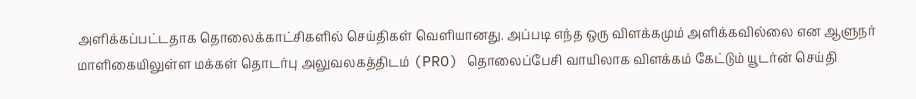அளிக்கப்பட்டதாக தொலைக்காட்சிகளில் செய்திகள் வெளியானது. அப்படி எந்த ஒரு விளக்கமும் அளிக்கவில்லை என ஆளுநர் மாளிகையிலுள்ள மக்கள் தொடர்பு அலுவலகத்திடம் (PRO) தொலைப்பேசி வாயிலாக விளக்கம் கேட்டும் யூடர்ன் செய்தி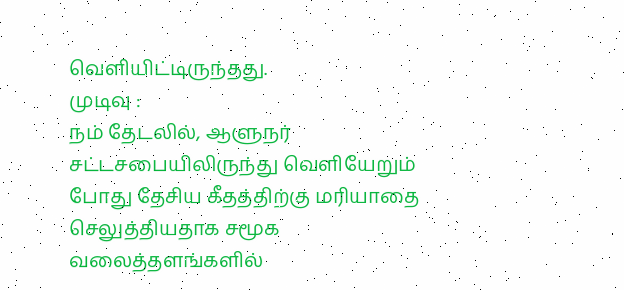வெளியிட்டிருந்தது.
முடிவு :
நம் தேடலில், ஆளுநர் சட்டசபையிலிருந்து வெளியேறும் போது தேசிய கீதத்திற்கு மரியாதை செலுத்தியதாக சமூக வலைத்தளங்களில்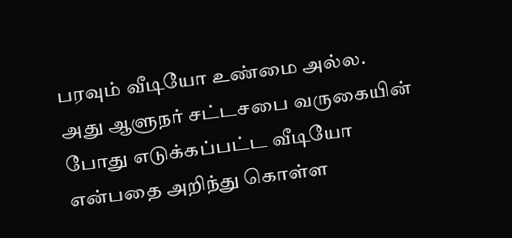பரவும் வீடியோ உண்மை அல்ல. அது ஆளுநர் சட்டசபை வருகையின் போது எடுக்கப்பட்ட வீடியோ என்பதை அறிந்து கொள்ள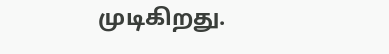முடிகிறது.